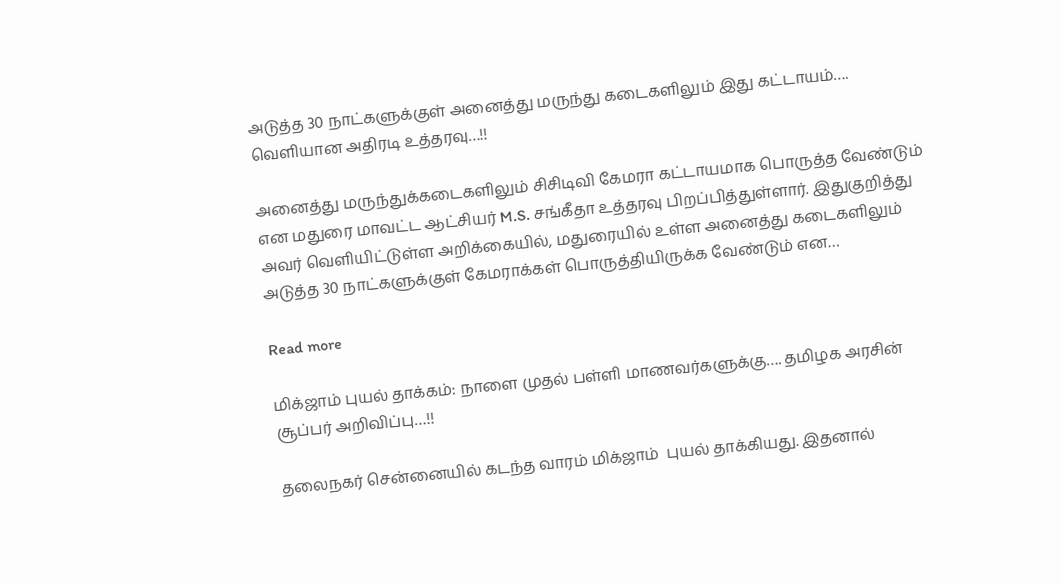அடுத்த 30 நாட்களுக்குள் அனைத்து மருந்து கடைகளிலும் இது கட்டாயம்…. வெளியான அதிரடி உத்தரவு…!!

அனைத்து மருந்துக்கடைகளிலும் சிசிடிவி கேமரா கட்டாயமாக பொருத்த வேண்டும் என மதுரை மாவட்ட ஆட்சியர் M.S. சங்கீதா உத்தரவு பிறப்பித்துள்ளார். இதுகுறித்து அவர் வெளியிட்டுள்ள அறிக்கையில், மதுரையில் உள்ள அனைத்து கடைகளிலும் அடுத்த 30 நாட்களுக்குள் கேமராக்கள் பொருத்தியிருக்க வேண்டும் என…

Read more

மிக்ஜாம் புயல் தாக்கம்: நாளை முதல் பள்ளி மாணவர்களுக்கு…. தமிழக அரசின் சூப்பர் அறிவிப்பு…!!

தலைநகர் சென்னையில் கடந்த வாரம் மிக்ஜாம்  புயல் தாக்கியது. இதனால்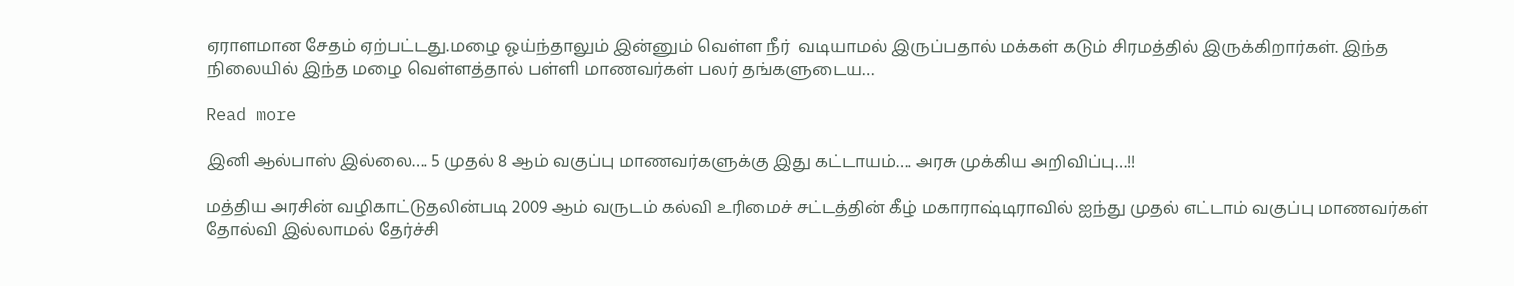ஏராளமான சேதம் ஏற்பட்டது.மழை ஓய்ந்தாலும் இன்னும் வெள்ள நீர்  வடியாமல் இருப்பதால் மக்கள் கடும் சிரமத்தில் இருக்கிறார்கள். இந்த நிலையில் இந்த மழை வெள்ளத்தால் பள்ளி மாணவர்கள் பலர் தங்களுடைய…

Read more

இனி ஆல்பாஸ் இல்லை…. 5 முதல் 8 ஆம் வகுப்பு மாணவர்களுக்கு இது கட்டாயம்…. அரசு முக்கிய அறிவிப்பு…!!

மத்திய அரசின் வழிகாட்டுதலின்படி 2009 ஆம் வருடம் கல்வி உரிமைச் சட்டத்தின் கீழ் மகாராஷ்டிராவில் ஐந்து முதல் எட்டாம் வகுப்பு மாணவர்கள் தோல்வி இல்லாமல் தேர்ச்சி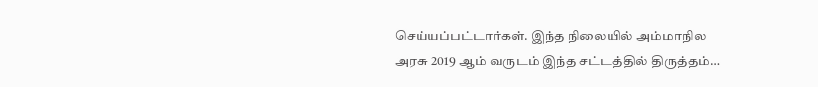செய்யப்பட்டார்கள். இந்த நிலையில் அம்மாநில அரசு 2019 ஆம் வருடம் இந்த சட்டத்தில் திருத்தம்…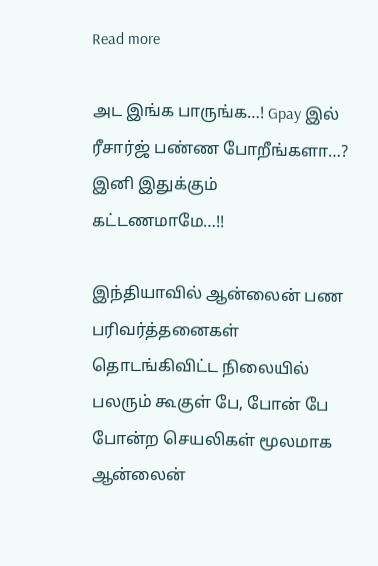Read more

அட இங்க பாருங்க…! Gpay இல் ரீசார்ஜ் பண்ண போறீங்களா…? இனி இதுக்கும் கட்டணமாமே…!!

இந்தியாவில் ஆன்லைன் பண பரிவர்த்தனைகள் தொடங்கிவிட்ட நிலையில் பலரும் கூகுள் பே, போன் பே போன்ற செயலிகள் மூலமாக ஆன்லைன்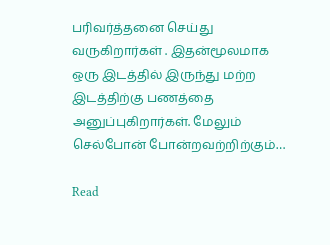பரிவர்த்தனை செய்து வருகிறார்கள் . இதன்மூலமாக ஒரு இடத்தில் இருந்து மற்ற இடத்திற்கு பணத்தை அனுப்புகிறார்கள். மேலும் செல்போன் போன்றவற்றிற்கும்…

Read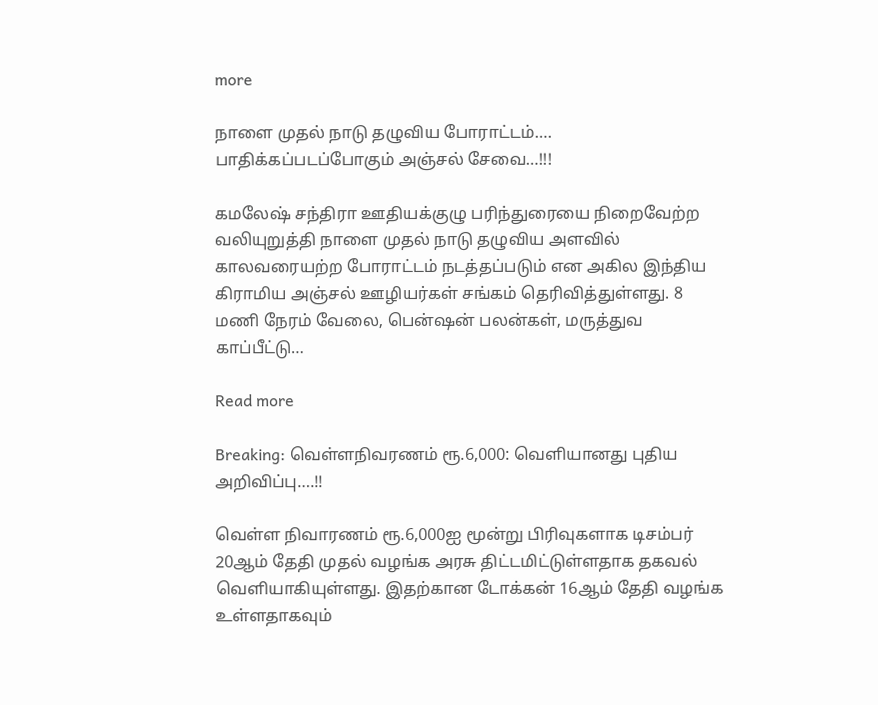more

நாளை முதல் நாடு தழுவிய போராட்டம்…. பாதிக்கப்படப்போகும் அஞ்சல் சேவை…!!!

கமலேஷ் சந்திரா ஊதியக்குழு பரிந்துரையை நிறைவேற்ற வலியுறுத்தி நாளை முதல் நாடு தழுவிய அளவில் காலவரையற்ற போராட்டம் நடத்தப்படும் என அகில இந்திய கிராமிய அஞ்சல் ஊழியர்கள் சங்கம் தெரிவித்துள்ளது. 8 மணி நேரம் வேலை, பென்ஷன் பலன்கள், மருத்துவ காப்பீட்டு…

Read more

Breaking: வெள்ளநிவரணம் ரூ.6,000: வெளியானது புதிய அறிவிப்பு….!!

வெள்ள நிவாரணம் ரூ.6,000ஐ மூன்று பிரிவுகளாக டிசம்பர் 20ஆம் தேதி முதல் வழங்க அரசு திட்டமிட்டுள்ளதாக தகவல் வெளியாகியுள்ளது. இதற்கான டோக்கன் 16ஆம் தேதி வழங்க உள்ளதாகவும்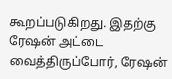கூறப்படுகிறது. இதற்கு ரேஷன் அட்டை வைத்திருப்போர், ரேஷன்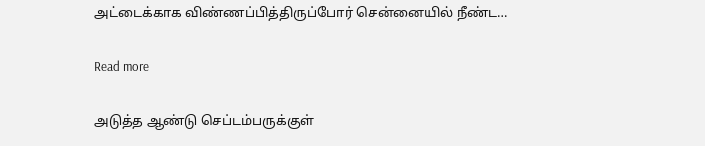அட்டைக்காக விண்ணப்பித்திருப்போர் சென்னையில் நீண்ட…

Read more

அடுத்த ஆண்டு செப்டம்பருக்குள்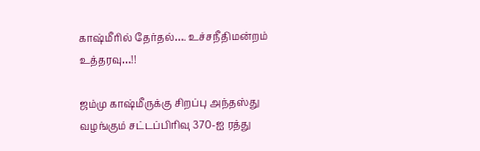காஷ்மீரில் தேர்தல்…. உச்சநீதிமன்றம் உத்தரவு…!!

ஜம்மு காஷ்மீருக்கு சிறப்பு அந்தஸ்து வழங்கும் சட்டப்பிரிவு 370-ஐ ரத்து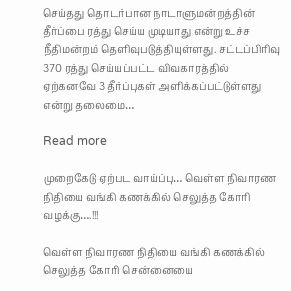செய்தது தொடர்பான நாடாளுமன்றத்தின் தீர்ப்பை ரத்து செய்ய முடியாது என்று உச்ச நீதிமன்றம் தெளிவுபடுத்தியுள்ளது. சட்டப்பிரிவு 370 ரத்து செய்யப்பட்ட விவகாரத்தில் ஏற்கனவே 3 தீர்ப்புகள் அளிக்கப்பட்டுள்ளது என்று தலைமை…

Read more

முறைகேடு ஏற்பட வாய்ப்பு… வெள்ள நிவாரண நிதியை வங்கி கணக்கில் செலுத்த கோரி வழக்கு….!!!

வெள்ள நிவாரண நிதியை வங்கி கணக்கில் செலுத்த கோரி சென்னையை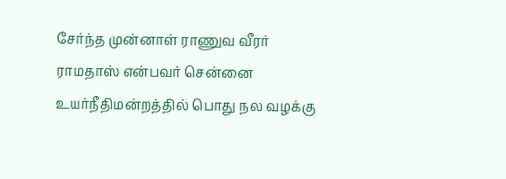சேர்ந்த முன்னாள் ராணுவ வீரர் ராமதாஸ் என்பவர் சென்னை உயர்நீதிமன்றத்தில் பொது நல வழக்கு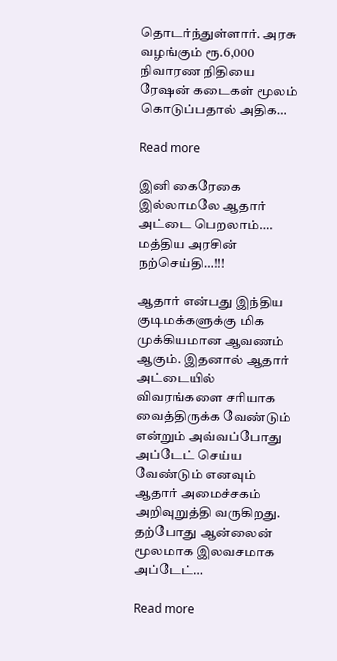தொடர்ந்துள்ளார். அரசு வழங்கும் ரூ.6,000 நிவாரண நிதியை ரேஷன் கடைகள் மூலம் கொடுப்பதால் அதிக…

Read more

இனி கைரேகை இல்லாமலே ஆதார் அட்டை பெறலாம்…. மத்திய அரசின் நற்செய்தி…!!!

ஆதார் என்பது இந்திய குடிமக்களுக்கு மிக முக்கியமான ஆவணம் ஆகும். இதனால் ஆதார் அட்டையில் விவரங்களை சரியாக வைத்திருக்க வேண்டும் என்றும் அவ்வப்போது  அப்டேட் செய்ய வேண்டும் எனவும் ஆதார் அமைச்சகம் அறிவுறுத்தி வருகிறது. தற்போது ஆன்லைன் மூலமாக இலவசமாக அப்டேட்…

Read more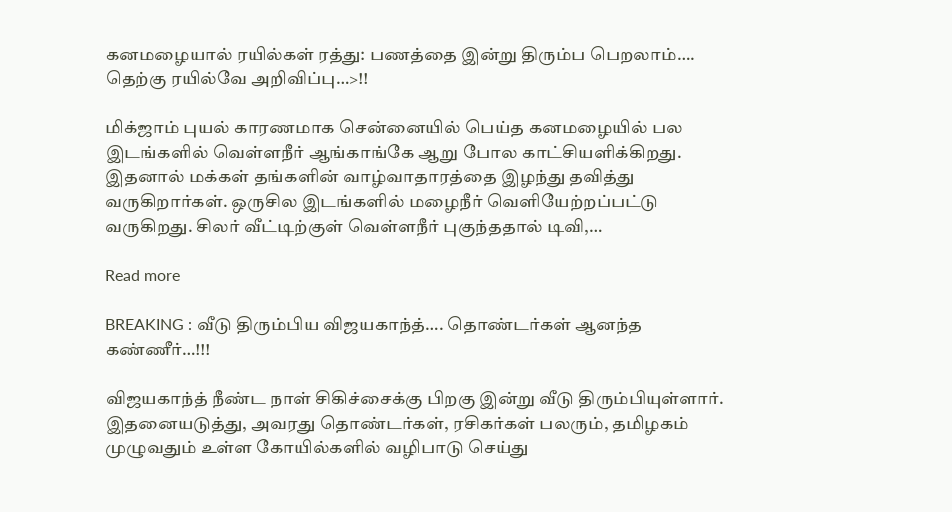கனமழையால் ரயில்கள் ரத்து: பணத்தை இன்று திரும்ப பெறலாம்…. தெற்கு ரயில்வே அறிவிப்பு…>!!

மிக்ஜாம் புயல் காரணமாக சென்னையில் பெய்த கனமழையில் பல இடங்களில் வெள்ளநீர் ஆங்காங்கே ஆறு போல காட்சியளிக்கிறது. இதனால் மக்கள் தங்களின் வாழ்வாதாரத்தை இழந்து தவித்து வருகிறார்கள். ஒருசில இடங்களில் மழைநீர் வெளியேற்றப்பட்டு வருகிறது. சிலர் வீட்டிற்குள் வெள்ளநீர் புகுந்ததால் டிவி,…

Read more

BREAKING : வீடு திரும்பிய விஜயகாந்த்…. தொண்டர்கள் ஆனந்த கண்ணீர்…!!!

விஜயகாந்த் நீண்ட நாள் சிகிச்சைக்கு பிறகு இன்று வீடு திரும்பியுள்ளார். இதனையடுத்து, அவரது தொண்டர்கள், ரசிகர்கள் பலரும், தமிழகம் முழுவதும் உள்ள கோயில்களில் வழிபாடு செய்து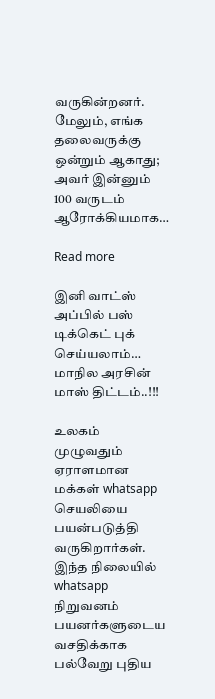வருகின்றனர். மேலும், எங்க தலைவருக்கு ஒன்றும் ஆகாது; அவர் இன்னும் 100 வருடம் ஆரோக்கியமாக…

Read more

இனி வாட்ஸ் அப்பில் பஸ் டிக்கெட் புக் செய்யலாம்… மாநில அரசின் மாஸ் திட்டம்..!!!

உலகம் முழுவதும் ஏராளமான மக்கள் whatsapp செயலியை பயன்படுத்தி வருகிறார்கள். இந்த நிலையில் whatsapp நிறுவனம் பயனர்களுடைய வசதிக்காக பல்வேறு புதிய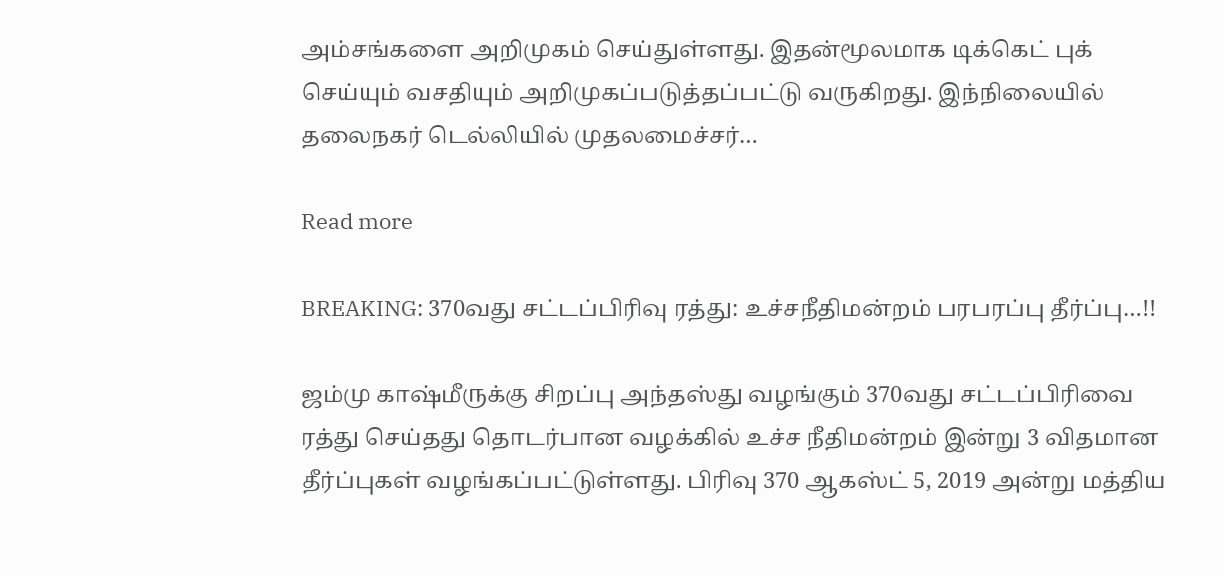அம்சங்களை அறிமுகம் செய்துள்ளது. இதன்மூலமாக டிக்கெட் புக் செய்யும் வசதியும் அறிமுகப்படுத்தப்பட்டு வருகிறது. இந்நிலையில் தலைநகர் டெல்லியில் முதலமைச்சர்…

Read more

BREAKING: 370வது சட்டப்பிரிவு ரத்து: உச்சநீதிமன்றம் பரபரப்பு தீர்ப்பு…!!

ஜம்மு காஷ்மீருக்கு சிறப்பு அந்தஸ்து வழங்கும் 370வது சட்டப்பிரிவை ரத்து செய்தது தொடர்பான வழக்கில் உச்ச நீதிமன்றம் இன்று 3 விதமான தீர்ப்புகள் வழங்கப்பட்டுள்ளது. பிரிவு 370 ஆகஸ்ட் 5, 2019 அன்று மத்திய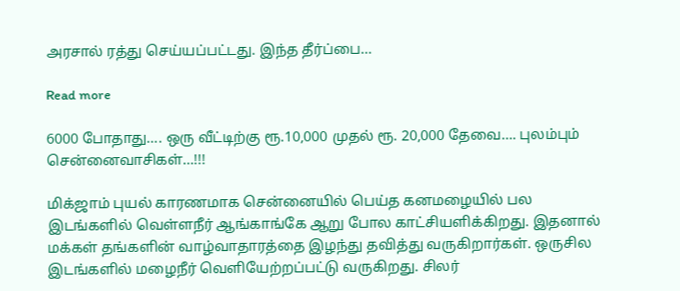அரசால் ரத்து செய்யப்பட்டது. இந்த தீர்ப்பை…

Read more

6000 போதாது…. ஒரு வீட்டிற்கு ரூ.10,000 முதல் ரூ. 20,000 தேவை…. புலம்பும் சென்னைவாசிகள்…!!!

மிக்ஜாம் புயல் காரணமாக சென்னையில் பெய்த கனமழையில் பல இடங்களில் வெள்ளநீர் ஆங்காங்கே ஆறு போல காட்சியளிக்கிறது. இதனால் மக்கள் தங்களின் வாழ்வாதாரத்தை இழந்து தவித்து வருகிறார்கள். ஒருசில இடங்களில் மழைநீர் வெளியேற்றப்பட்டு வருகிறது. சிலர்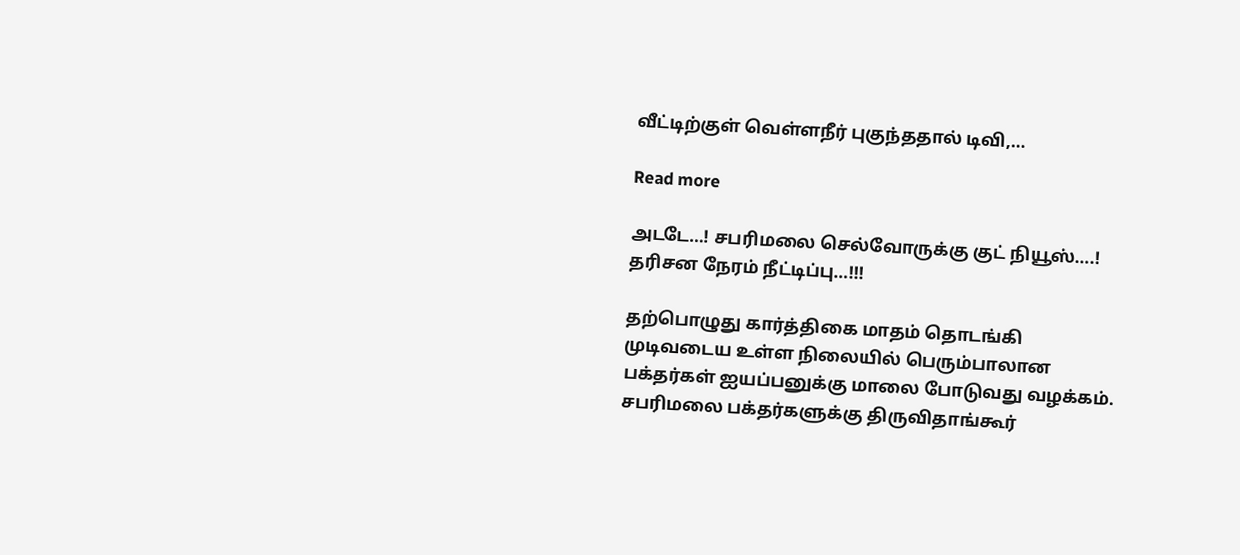வீட்டிற்குள் வெள்ளநீர் புகுந்ததால் டிவி,…

Read more

அடடே…! சபரிமலை செல்வோருக்கு குட் நியூஸ்….! தரிசன நேரம் நீட்டிப்பு…!!!

தற்பொழுது கார்த்திகை மாதம் தொடங்கி முடிவடைய உள்ள நிலையில் பெரும்பாலான பக்தர்கள் ஐயப்பனுக்கு மாலை போடுவது வழக்கம்.  சபரிமலை பக்தர்களுக்கு திருவிதாங்கூர்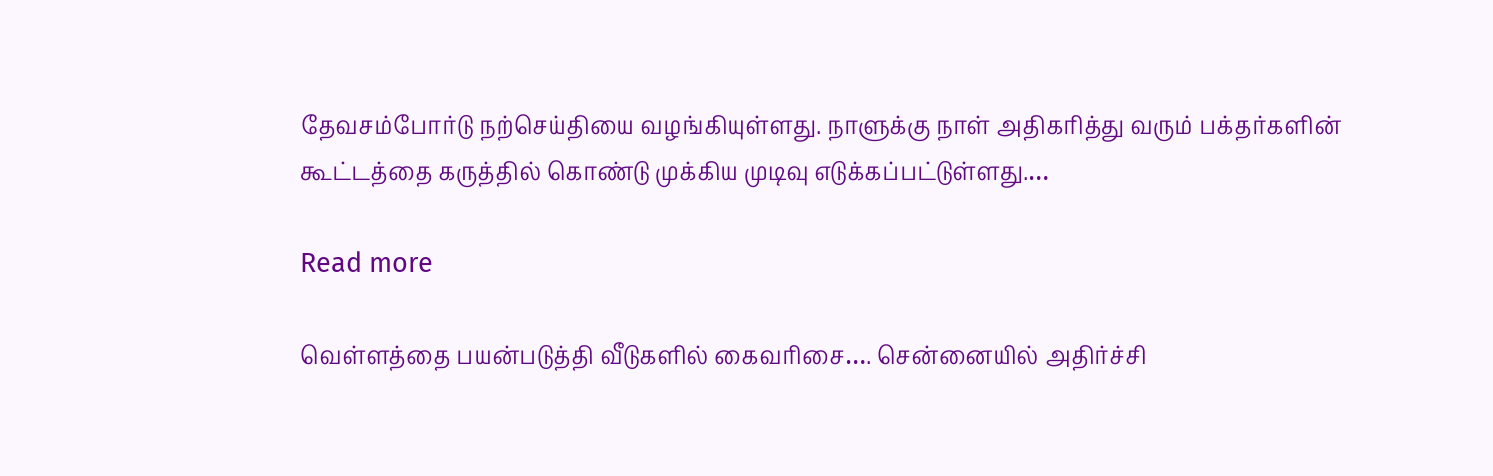தேவசம்போர்டு நற்செய்தியை வழங்கியுள்ளது. நாளுக்கு நாள் அதிகரித்து வரும் பக்தர்களின் கூட்டத்தை கருத்தில் கொண்டு முக்கிய முடிவு எடுக்கப்பட்டுள்ளது.…

Read more

வெள்ளத்தை பயன்படுத்தி வீடுகளில் கைவரிசை…. சென்னையில் அதிர்ச்சி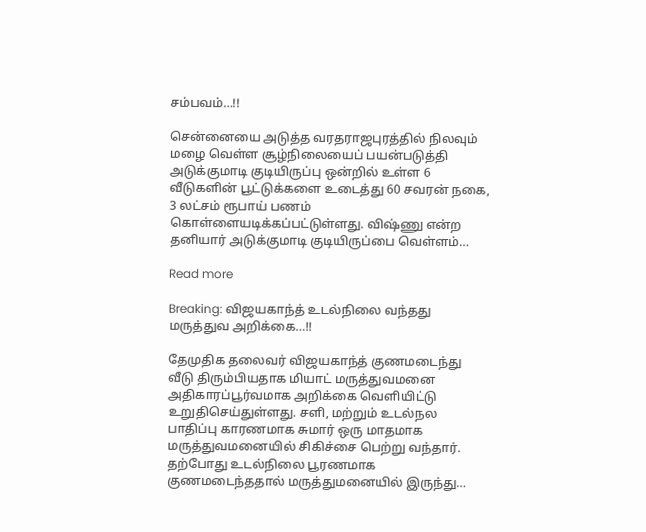சம்பவம்…!!

சென்னையை அடுத்த வரதராஜபுரத்தில் நிலவும் மழை வெள்ள சூழ்நிலையைப் பயன்படுத்தி அடுக்குமாடி குடியிருப்பு ஒன்றில் உள்ள 6 வீடுகளின் பூட்டுக்களை உடைத்து 60 சவரன் நகை, 3 லட்சம் ரூபாய் பணம் கொள்ளையடிக்கப்பட்டுள்ளது. விஷ்ணு என்ற தனியார் அடுக்குமாடி குடியிருப்பை வெள்ளம்…

Read more

Breaking: விஜயகாந்த் உடல்நிலை வந்தது மருத்துவ அறிக்கை…!!

தேமுதிக தலைவர் விஜயகாந்த் குணமடைந்து வீடு திரும்பியதாக மியாட் மருத்துவமனை அதிகாரப்பூர்வமாக அறிக்கை வெளியிட்டு உறுதிசெய்துள்ளது. சளி, மற்றும் உடல்நல பாதிப்பு காரணமாக சுமார் ஒரு மாதமாக மருத்துவமனையில் சிகிச்சை பெற்று வந்தார். தற்போது உடல்நிலை பூரணமாக குணமடைந்ததால் மருத்துமனையில் இருந்து…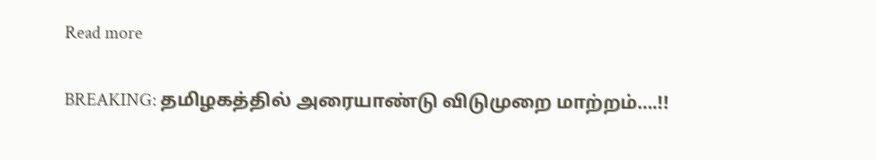Read more

BREAKING: தமிழகத்தில் அரையாண்டு விடுமுறை மாற்றம்….!!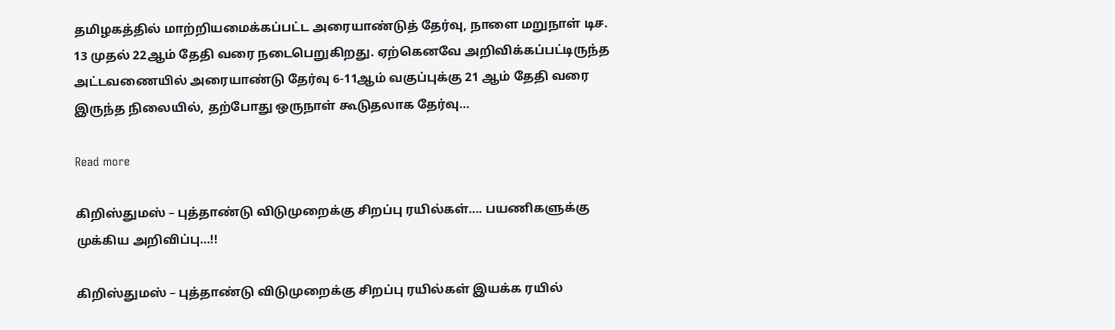தமிழகத்தில் மாற்றியமைக்கப்பட்ட அரையாண்டுத் தேர்வு, நாளை மறுநாள் டிச. 13 முதல் 22ஆம் தேதி வரை நடைபெறுகிறது. ஏற்கெனவே அறிவிக்கப்பட்டிருந்த அட்டவணையில் அரையாண்டு தேர்வு 6-11ஆம் வகுப்புக்கு 21 ஆம் தேதி வரை இருந்த நிலையில், தற்போது ஒருநாள் கூடுதலாக தேர்வு…

Read more

கிறிஸ்துமஸ் – புத்தாண்டு விடுமுறைக்கு சிறப்பு ரயில்கள்…. பயணிகளுக்கு முக்கிய அறிவிப்பு…!!

கிறிஸ்துமஸ் – புத்தாண்டு விடுமுறைக்கு சிறப்பு ரயில்கள் இயக்க ரயில்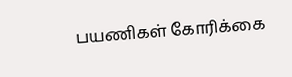பயணிகள் கோரிக்கை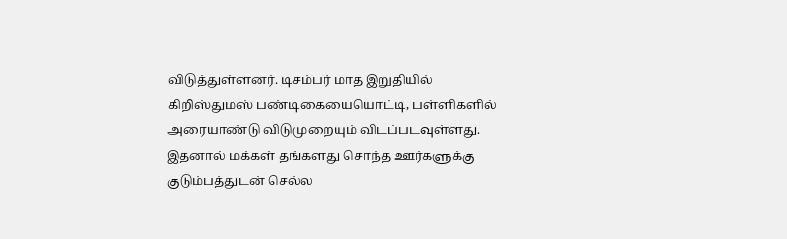விடுத்துள்ளனர். டிசம்பர் மாத இறுதியில் கிறிஸ்துமஸ் பண்டிகையையொட்டி, பள்ளிகளில் அரையாண்டு விடுமுறையும் விடப்படவுள்ளது. இதனால் மக்கள் தங்களது சொந்த ஊர்களுக்கு குடும்பத்துடன் செல்ல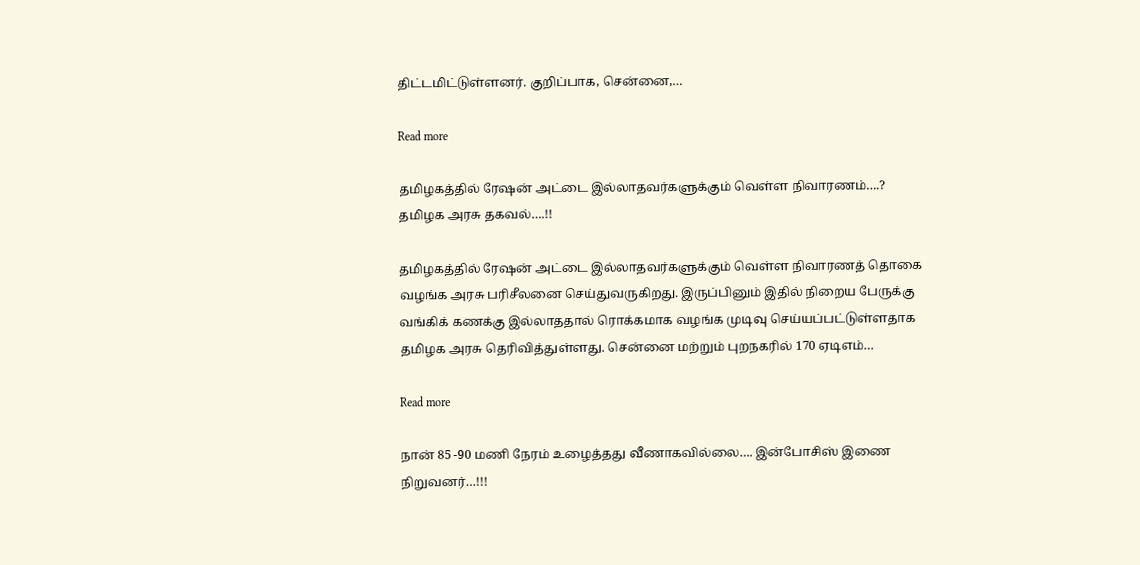திட்டமிட்டுள்ளனர். குறிப்பாக, சென்னை,…

Read more

தமிழகத்தில் ரேஷன் அட்டை இல்லாதவர்களுக்கும் வெள்ள நிவாரணம்….? தமிழக அரசு தகவல்….!!

தமிழகத்தில் ரேஷன் அட்டை இல்லாதவர்களுக்கும் வெள்ள நிவாரணத் தொகை வழங்க அரசு பரிசீலனை செய்துவருகிறது. இருப்பினும் இதில் நிறைய பேருக்கு வங்கிக் கணக்கு இல்லாததால் ரொக்கமாக வழங்க முடிவு செய்யப்பட்டுள்ளதாக தமிழக அரசு தெரிவித்துள்ளது. சென்னை மற்றும் புறநகரில் 170 ஏடிஎம்…

Read more

நான் 85 -90 மணி நேரம் உழைத்தது வீணாகவில்லை…. இன்போசிஸ் இணை நிறுவனர்…!!!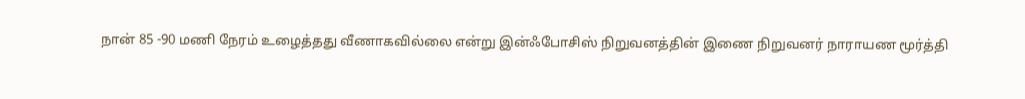நான் 85 -90 மணி நேரம் உழைத்தது வீணாகவில்லை என்று இன்ஃபோசிஸ் நிறுவனத்தின் இணை நிறுவனர் நாராயண மூர்த்தி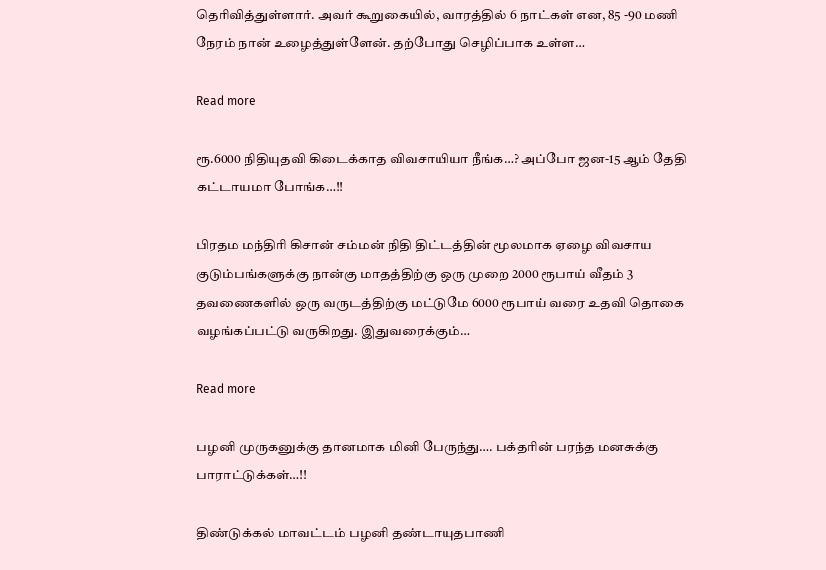தெரிவித்துள்ளார். அவர் கூறுகையில், வாரத்தில் 6 நாட்கள் என, 85 -90 மணி நேரம் நான் உழைத்துள்ளேன். தற்போது செழிப்பாக உள்ள…

Read more

ரூ.6000 நிதியுதவி கிடைக்காத விவசாயியா நீங்க…? அப்போ ஜன-15 ஆம் தேதி கட்டாயமா போங்க…!!

பிரதம மந்திரி கிசான் சம்மன் நிதி திட்டத்தின் மூலமாக ஏழை விவசாய குடும்பங்களுக்கு நான்கு மாதத்திற்கு ஒரு முறை 2000 ரூபாய் வீதம் 3 தவணைகளில் ஒரு வருடத்திற்கு மட்டுமே 6000 ரூபாய் வரை உதவி தொகை வழங்கப்பட்டு வருகிறது. இதுவரைக்கும்…

Read more

பழனி முருகனுக்கு தானமாக மினி பேருந்து…. பக்தரின் பரந்த மனசுக்கு பாராட்டுக்கள்…!!

திண்டுக்கல் மாவட்டம் பழனி தண்டாயுதபாணி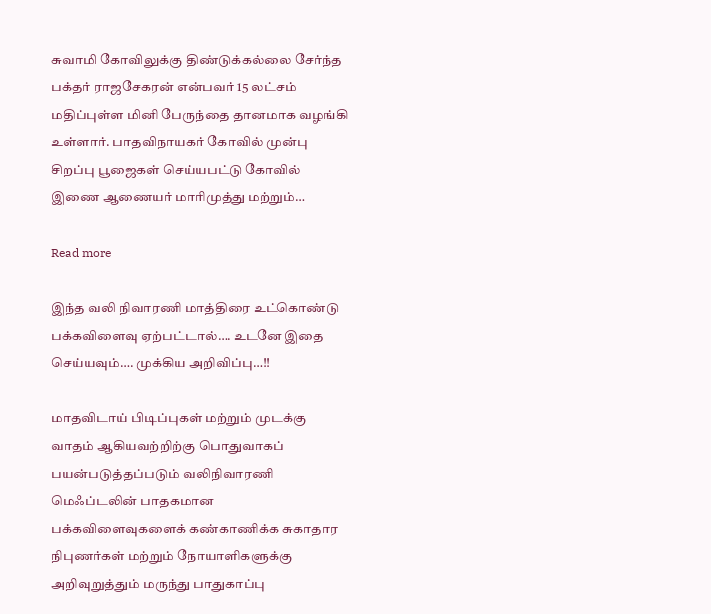சுவாமி கோவிலுக்கு திண்டுக்கல்லை சேர்ந்த பக்தர் ராஜசேகரன் என்பவர் 15 லட்சம் மதிப்புள்ள மினி பேருந்தை தானமாக வழங்கி உள்ளார். பாதவிநாயகர் கோவில் முன்பு சிறப்பு பூஜைகள் செய்யபட்டு கோவில் இணை ஆணையர் மாரிமுத்து மற்றும்…

Read more

இந்த வலி நிவாரணி மாத்திரை உட்கொண்டு பக்கவிளைவு ஏற்பட்டால்…. உடனே இதை செய்யவும்…. முக்கிய அறிவிப்பு…!!

மாதவிடாய் பிடிப்புகள் மற்றும் முடக்கு வாதம் ஆகியவற்றிற்கு பொதுவாகப் பயன்படுத்தப்படும் வலிநிவாரணி மெஃப்டலின் பாதகமான பக்கவிளைவுகளைக் கண்காணிக்க சுகாதார நிபுணர்கள் மற்றும் நோயாளிகளுக்கு அறிவுறுத்தும் மருந்து பாதுகாப்பு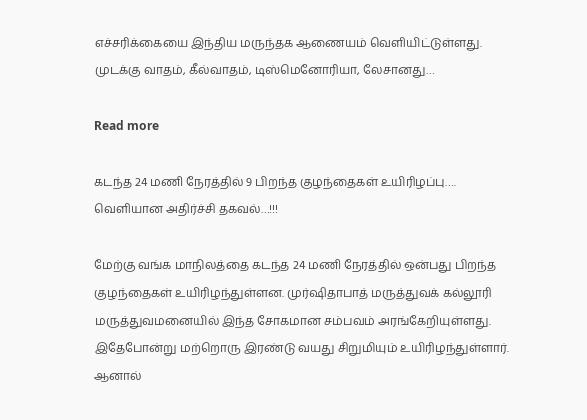எச்சரிக்கையை இந்திய மருந்தக ஆணையம் வெளியிட்டுள்ளது. முடக்கு வாதம், கீல்வாதம், டிஸ்மெனோரியா, லேசானது…

Read more

கடந்த 24 மணி நேரத்தில் 9 பிறந்த குழந்தைகள் உயிரிழப்பு…. வெளியான அதிர்ச்சி தகவல்…!!!

மேற்கு வங்க மாநிலத்தை கடந்த 24 மணி நேரத்தில் ஒன்பது பிறந்த குழந்தைகள் உயிரிழந்துள்ளன. முர்ஷிதாபாத் மருத்துவக் கல்லூரி மருத்துவமனையில் இந்த சோகமான சம்பவம் அரங்கேறியுள்ளது. இதேபோன்று மற்றொரு இரண்டு வயது சிறுமியும் உயிரிழந்துள்ளார். ஆனால்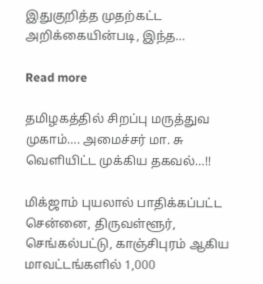இதுகுறித்த முதற்கட்ட அறிக்கையின்படி, இந்த…

Read more

தமிழகத்தில் சிறப்பு மருத்துவ முகாம்…. அமைச்சர் மா. சு வெளியிட்ட முக்கிய தகவல்…!!

மிக்ஜாம் புயலால் பாதிக்கப்பட்ட சென்னை, திருவள்ளூர், செங்கல்பட்டு, காஞ்சிபுரம் ஆகிய மாவட்டங்களில் 1,000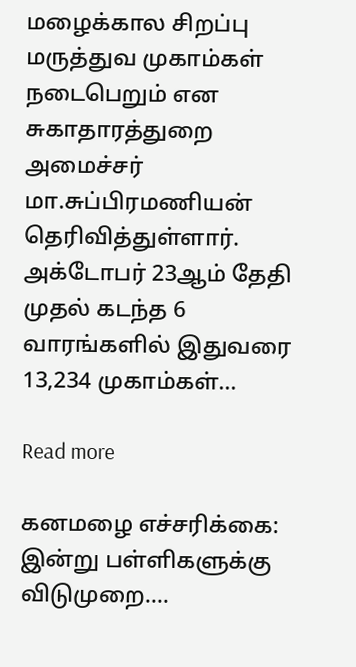மழைக்கால சிறப்பு மருத்துவ முகாம்கள் நடைபெறும் என சுகாதாரத்துறை அமைச்சர் மா.சுப்பிரமணியன் தெரிவித்துள்ளார். அக்டோபர் 23ஆம் தேதி முதல் கடந்த 6 வாரங்களில் இதுவரை 13,234 முகாம்கள்…

Read more

கனமழை எச்சரிக்கை: இன்று பள்ளிகளுக்கு விடுமுறை….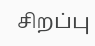சிறப்பு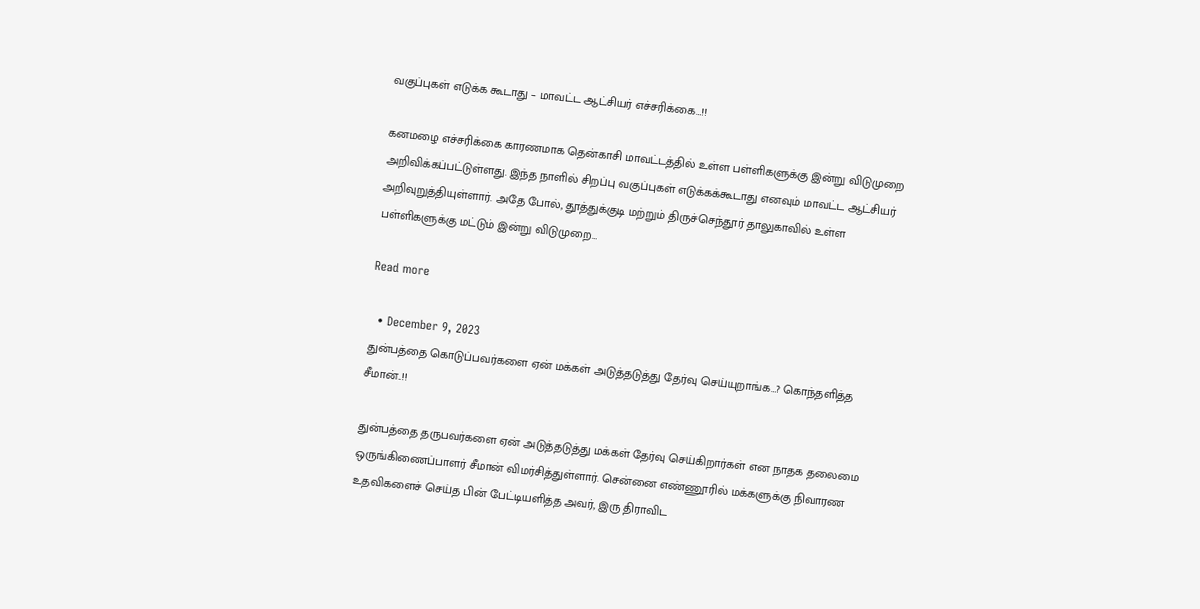வகுப்புகள் எடுக்க கூடாது – மாவட்ட ஆட்சியர் எச்சரிக்கை…!!

கனமழை எச்சரிக்கை காரணமாக தென்காசி மாவட்டத்தில் உள்ள பள்ளிகளுக்கு இன்று விடுமுறை அறிவிக்கப்பட்டுள்ளது. இந்த நாளில் சிறப்பு வகுப்புகள் எடுக்கக்கூடாது எனவும் மாவட்ட ஆட்சியர் அறிவுறுத்தியுள்ளார். அதே போல், தூத்துக்குடி மற்றும் திருச்செந்தூர் தாலுகாவில் உள்ள பள்ளிகளுக்கு மட்டும் இன்று விடுமுறை…

Read more

  • December 9, 2023
துன்பத்தை கொடுப்பவர்களை ஏன் மக்கள் அடுத்தடுத்து தேர்வு செய்யுறாங்க…? கொந்தளித்த சீமான்..!!

துன்பத்தை தருபவர்களை ஏன் அடுத்தடுத்து மக்கள் தேர்வு செய்கிறார்கள் என நாதக தலைமை ஒருங்கிணைப்பாளர் சீமான் விமர்சித்துள்ளார். சென்னை எண்ணூரில் மக்களுக்கு நிவாரண உதவிகளைச் செய்த பின் பேட்டியளித்த அவர், இரு திராவிட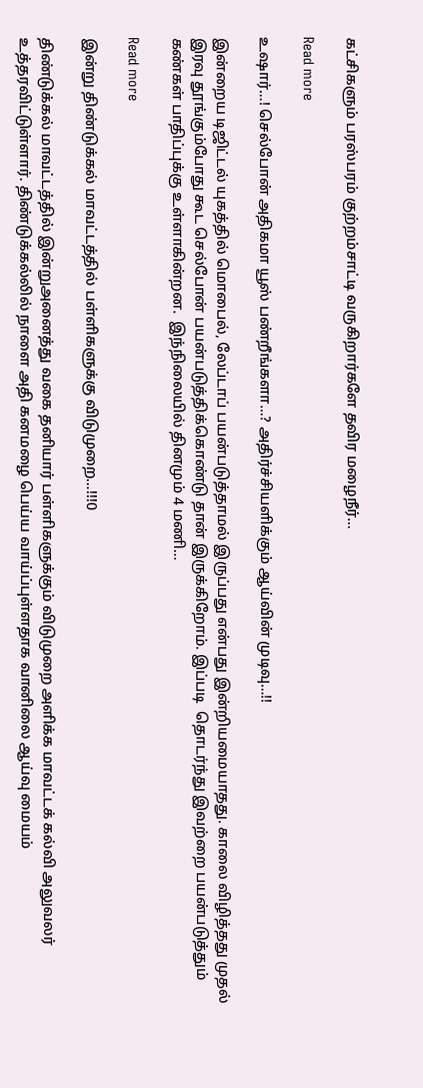கட்சிகளும் பரஸ்பரம் குற்றம்சாட்டி வருகிறார்களே தவிர மழைநீர்…

Read more

உஷார்…! செல்போன் அதிகமா யூஸ் பண்றீங்களா…? அதிர்ச்சியளிக்கும் ஆய்வின் முடிவு…!!

இன்றைய டிஜிட்டல் யுகத்தில் மொபைல், லேப்டாப் பயன்படுத்தாமல் இருப்பது என்பது இன்றியமையாதது. காலை விழித்தது முதல் இரவு தூங்கும்போது கூட செல்போன் பயன்படுத்திக்கொண்டு தான் இருக்கிறோம். இப்படி  தொடர்ந்து இவற்றை பயன்படுத்தும் கண்கள் பாதிப்புக்கு உள்ளாகின்றன.  இந்நிலையில் தினமும் 4 மணி…

Read more

இன்று திண்டுக்கல் மாவட்டத்தில் பள்ளிகளுக்கு விடுமுறை…!!!0

திண்டுக்கல் மாவட்டத்தில் இன்றுஅனைத்து வகை தனியார் பள்ளிகளுக்கும் விடுமுறை அளிக்க மாவட்டக் கல்வி அலுவலர் உத்தரவிட்டுள்ளார். திண்டுக்கல்லில் நாளை அதி கனமழை பெய்ய வாய்ப்புள்ளதாக வானிலை ஆய்வு மையம்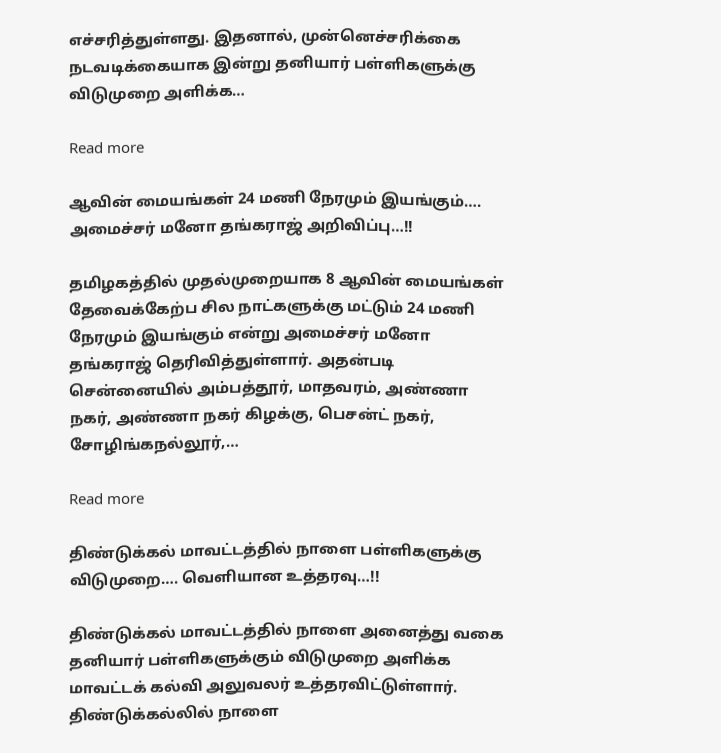எச்சரித்துள்ளது. இதனால், முன்னெச்சரிக்கை நடவடிக்கையாக இன்று தனியார் பள்ளிகளுக்கு விடுமுறை அளிக்க…

Read more

ஆவின் மையங்கள் 24 மணி நேரமும் இயங்கும்…. அமைச்சர் மனோ தங்கராஜ் அறிவிப்பு…!!

தமிழகத்தில் முதல்முறையாக 8 ஆவின் மையங்கள் தேவைக்கேற்ப சில நாட்களுக்கு மட்டும் 24 மணி நேரமும் இயங்கும் என்று அமைச்சர் மனோ தங்கராஜ் தெரிவித்துள்ளார். அதன்படி சென்னையில் அம்பத்தூர், மாதவரம், அண்ணா நகர், அண்ணா நகர் கிழக்கு, பெசன்ட் நகர், சோழிங்கநல்லூர்,…

Read more

திண்டுக்கல் மாவட்டத்தில் நாளை பள்ளிகளுக்கு விடுமுறை…. வெளியான உத்தரவு…!!

திண்டுக்கல் மாவட்டத்தில் நாளை அனைத்து வகை தனியார் பள்ளிகளுக்கும் விடுமுறை அளிக்க மாவட்டக் கல்வி அலுவலர் உத்தரவிட்டுள்ளார். திண்டுக்கல்லில் நாளை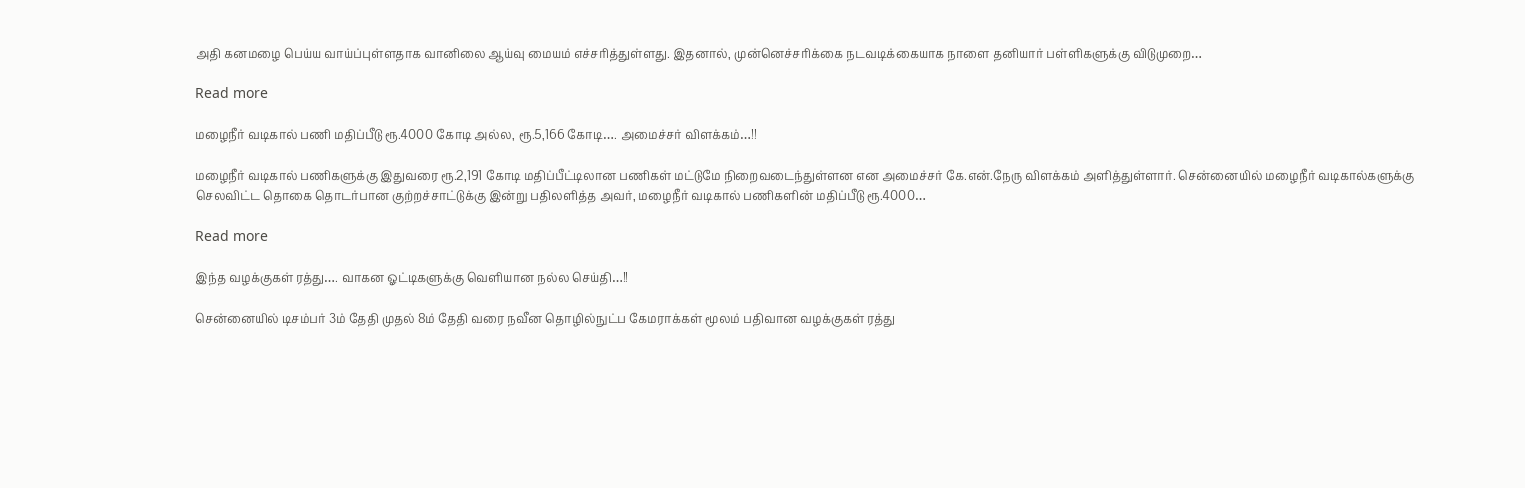அதி கனமழை பெய்ய வாய்ப்புள்ளதாக வானிலை ஆய்வு மையம் எச்சரித்துள்ளது. இதனால், முன்னெச்சரிக்கை நடவடிக்கையாக நாளை தனியார் பள்ளிகளுக்கு விடுமுறை…

Read more

மழைநீர் வடிகால் பணி மதிப்பீடு ரூ.4000 கோடி அல்ல, ரூ.5,166 கோடி…. அமைச்சர் விளக்கம்…!!

மழைநீர் வடிகால் பணிகளுக்கு இதுவரை ரூ.2,191 கோடி மதிப்பீட்டிலான பணிகள் மட்டுமே நிறைவடைந்துள்ளன என அமைச்சர் கே.என்.நேரு விளக்கம் அளித்துள்ளார். சென்னையில் மழைநீர் வடிகால்களுக்கு செலவிட்ட தொகை தொடர்பான குற்றச்சாட்டுக்கு இன்று பதிலளித்த அவர், மழைநீர் வடிகால் பணிகளின் மதிப்பீடு ரூ.4000…

Read more

இந்த வழக்குகள் ரத்து…. வாகன ஓட்டிகளுக்கு வெளியான நல்ல செய்தி…!!

சென்னையில் டிசம்பர் 3ம் தேதி முதல் 8ம் தேதி வரை நவீன தொழில்நுட்ப கேமராக்கள் மூலம் பதிவான வழக்குகள் ரத்து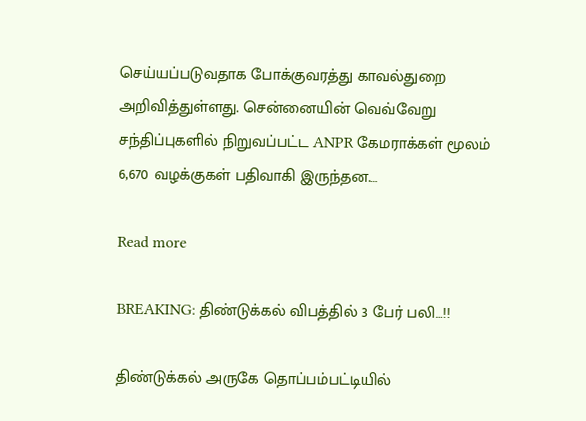செய்யப்படுவதாக போக்குவரத்து காவல்துறை அறிவித்துள்ளது. சென்னையின் வெவ்வேறு சந்திப்புகளில் நிறுவப்பட்ட ANPR கேமராக்கள் மூலம் 6,670 வழக்குகள் பதிவாகி இருந்தன.…

Read more

BREAKING: திண்டுக்கல் விபத்தில் 3 பேர் பலி…!!

திண்டுக்கல் அருகே தொப்பம்பட்டியில்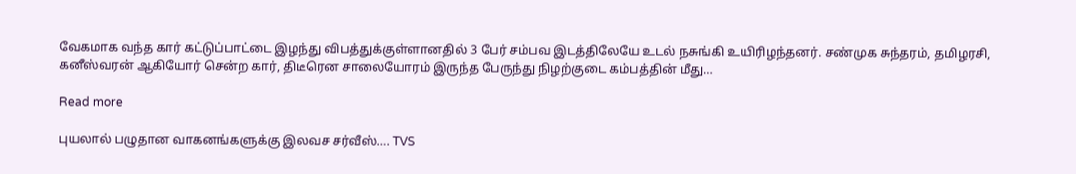வேகமாக வந்த கார் கட்டுப்பாட்டை இழந்து விபத்துக்குள்ளானதில் 3 பேர் சம்பவ இடத்திலேயே உடல் நசுங்கி உயிரிழந்தனர். சண்முக சுந்தரம், தமிழரசி, கனீஸ்வரன் ஆகியோர் சென்ற கார், திடீரென சாலையோரம் இருந்த பேருந்து நிழற்குடை கம்பத்தின் மீது…

Read more

புயலால் பழுதான வாகனங்களுக்கு இலவச சர்வீஸ்…. TVS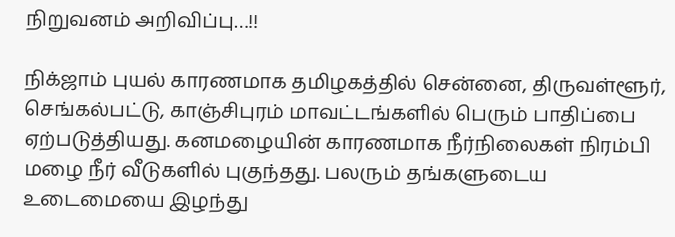நிறுவனம் அறிவிப்பு…!!

நிக்ஜாம் புயல் காரணமாக தமிழகத்தில் சென்னை, திருவள்ளூர், செங்கல்பட்டு, காஞ்சிபுரம் மாவட்டங்களில் பெரும் பாதிப்பை ஏற்படுத்தியது. கனமழையின் காரணமாக நீர்நிலைகள் நிரம்பி மழை நீர் வீடுகளில் புகுந்தது. பலரும் தங்களுடைய உடைமையை இழந்து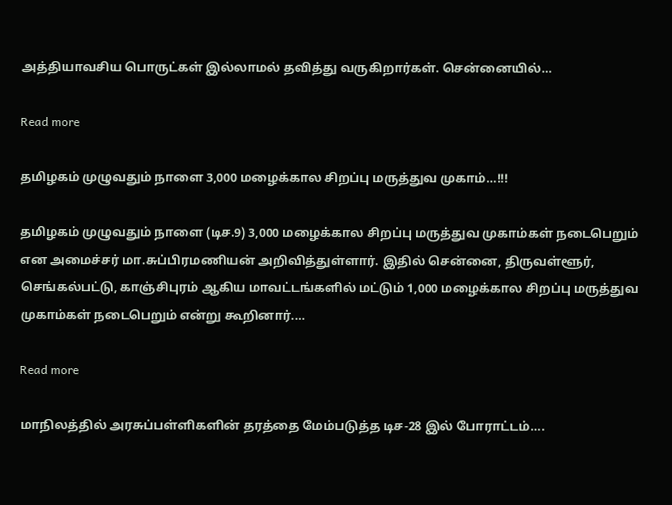அத்தியாவசிய பொருட்கள் இல்லாமல் தவித்து வருகிறார்கள். சென்னையில்…

Read more

தமிழகம் முழுவதும் நாளை 3,000 மழைக்கால சிறப்பு மருத்துவ முகாம்…!!!

தமிழகம் முழுவதும் நாளை (டிச.9) 3,000 மழைக்கால சிறப்பு மருத்துவ முகாம்கள் நடைபெறும் என அமைச்சர் மா.சுப்பிரமணியன் அறிவித்துள்ளார். இதில் சென்னை, திருவள்ளூர், செங்கல்பட்டு, காஞ்சிபுரம் ஆகிய மாவட்டங்களில் மட்டும் 1,000 மழைக்கால சிறப்பு மருத்துவ முகாம்கள் நடைபெறும் என்று கூறினார்.…

Read more

மாநிலத்தில் அரசுப்பள்ளிகளின் தரத்தை மேம்படுத்த டிச-28 இல் போராட்டம்….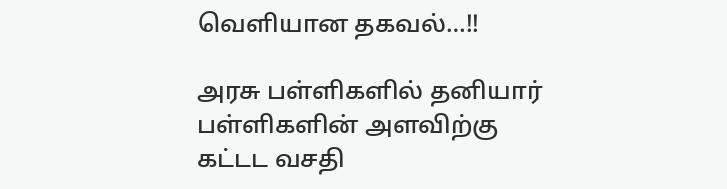வெளியான தகவல்…!!

அரசு பள்ளிகளில் தனியார் பள்ளிகளின் அளவிற்கு கட்டட வசதி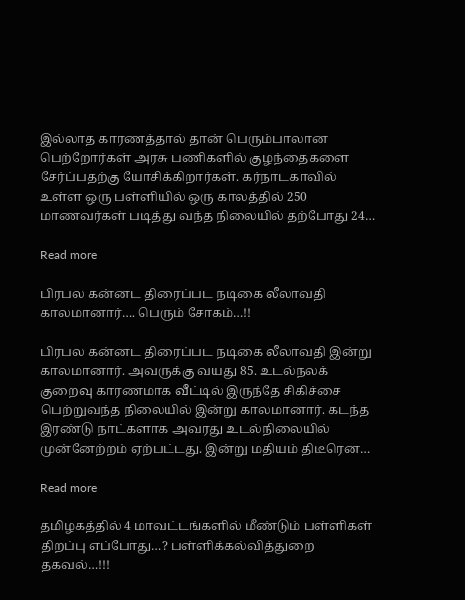இல்லாத காரணத்தால் தான் பெரும்பாலான பெற்றோர்கள் அரசு பணிகளில் குழந்தைகளை சேர்ப்பதற்கு யோசிக்கிறார்கள். கர்நாடகாவில் உள்ள ஒரு பள்ளியில் ஒரு காலத்தில் 250 மாணவர்கள் படித்து வந்த நிலையில் தற்போது 24…

Read more

பிரபல கன்னட திரைப்பட நடிகை லீலாவதி காலமானார்…. பெரும் சோகம்…!!

பிரபல கன்னட திரைப்பட நடிகை லீலாவதி இன்று காலமானார். அவருக்கு வயது 85. உடல்நலக் குறைவு காரணமாக வீட்டில் இருந்தே சிகிச்சை பெற்றுவந்த நிலையில் இன்று காலமானார். கடந்த இரண்டு நாட்களாக அவரது உடல்நிலையில் முன்னேற்றம் ஏற்பட்டது. இன்று மதியம் திடீரென…

Read more

தமிழகத்தில் 4 மாவட்டங்களில் மீண்டும் பள்ளிகள் திறப்பு எப்போது…? பள்ளிக்கல்வித்துறை தகவல்…!!!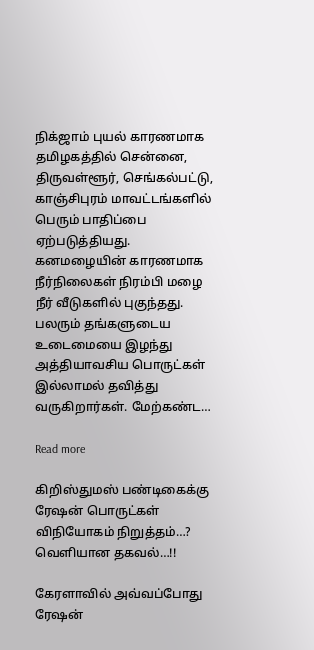நிக்ஜாம் புயல் காரணமாக தமிழகத்தில் சென்னை, திருவள்ளூர், செங்கல்பட்டு, காஞ்சிபுரம் மாவட்டங்களில் பெரும் பாதிப்பை ஏற்படுத்தியது. கனமழையின் காரணமாக நீர்நிலைகள் நிரம்பி மழை நீர் வீடுகளில் புகுந்தது. பலரும் தங்களுடைய உடைமையை இழந்து அத்தியாவசிய பொருட்கள் இல்லாமல் தவித்து வருகிறார்கள். மேற்கண்ட…

Read more

கிறிஸ்துமஸ் பண்டிகைக்கு ரேஷன் பொருட்கள் விநியோகம் நிறுத்தம்…? வெளியான தகவல்…!!

கேரளாவில் அவ்வப்போது ரேஷன்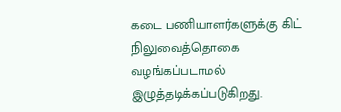கடை பணியாளர்களுக்கு கிட் நிலுவைத்தொகை வழங்கப்படாமல் இழுத்தடிக்கப்படுகிறது.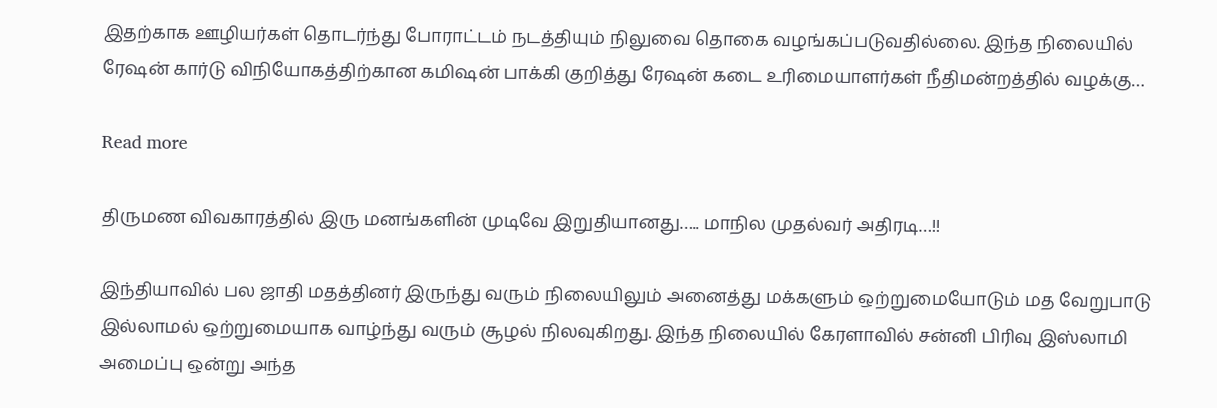இதற்காக ஊழியர்கள் தொடர்ந்து போராட்டம் நடத்தியும் நிலுவை தொகை வழங்கப்படுவதில்லை. இந்த நிலையில் ரேஷன் கார்டு விநியோகத்திற்கான கமிஷன் பாக்கி குறித்து ரேஷன் கடை உரிமையாளர்கள் நீதிமன்றத்தில் வழக்கு…

Read more

திருமண விவகாரத்தில் இரு மனங்களின் முடிவே இறுதியானது….. மாநில முதல்வர் அதிரடி…!!

இந்தியாவில் பல ஜாதி மதத்தினர் இருந்து வரும் நிலையிலும் அனைத்து மக்களும் ஒற்றுமையோடும் மத வேறுபாடு இல்லாமல் ஒற்றுமையாக வாழ்ந்து வரும் சூழல் நிலவுகிறது. இந்த நிலையில் கேரளாவில் சன்னி பிரிவு இஸ்லாமி அமைப்பு ஒன்று அந்த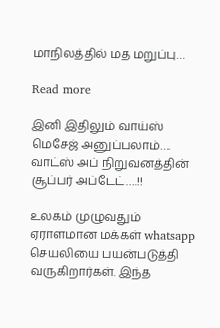மாநிலத்தில் மத மறுப்பு…

Read more

இனி இதிலும் வாய்ஸ் மெசேஜ் அனுப்பலாம்…. வாட்ஸ் அப் நிறுவனத்தின் சூப்பர் அப்டேட்….!!

உலகம் முழுவதும் ஏராளமான மக்கள் whatsapp செயலியை பயன்படுத்தி வருகிறார்கள். இந்த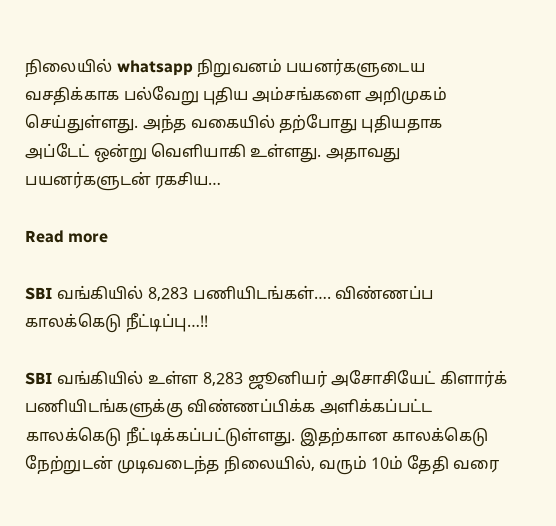நிலையில் whatsapp நிறுவனம் பயனர்களுடைய வசதிக்காக பல்வேறு புதிய அம்சங்களை அறிமுகம் செய்துள்ளது. அந்த வகையில் தற்போது புதியதாக அப்டேட் ஒன்று வெளியாகி உள்ளது. அதாவது பயனர்களுடன் ரகசிய…

Read more

SBI வங்கியில் 8,283 பணியிடங்கள்…. விண்ணப்ப காலக்கெடு நீட்டிப்பு…!!

SBI வங்கியில் உள்ள 8,283 ஜூனியர் அசோசியேட் கிளார்க் பணியிடங்களுக்கு விண்ணப்பிக்க அளிக்கப்பட்ட காலக்கெடு நீட்டிக்கப்பட்டுள்ளது. இதற்கான காலக்கெடு நேற்றுடன் முடிவடைந்த நிலையில், வரும் 10ம் தேதி வரை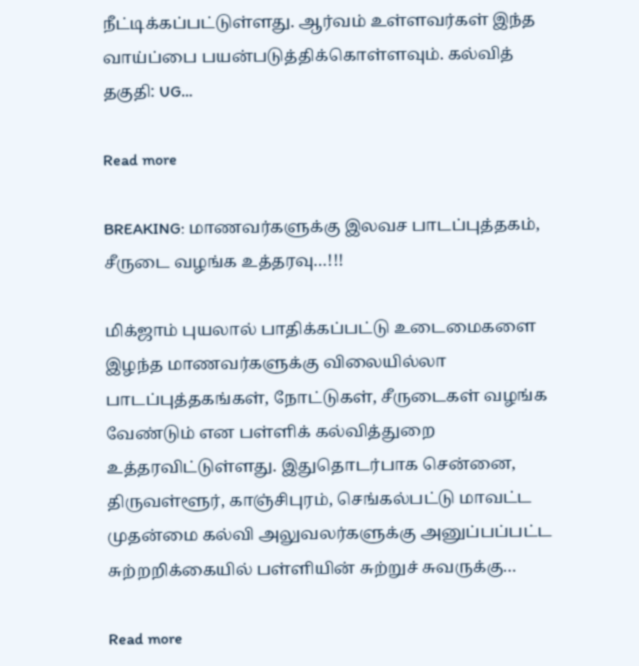நீட்டிக்கப்பட்டுள்ளது. ஆர்வம் உள்ளவர்கள் இந்த வாய்ப்பை பயன்படுத்திக்கொள்ளவும். கல்வித் தகுதி: UG…

Read more

BREAKING: மாணவர்களுக்கு இலவச பாடப்புத்தகம், சீருடை வழங்க உத்தரவு…!!!

மிக்ஜாம் புயலால் பாதிக்கப்பட்டு உடைமைகளை இழந்த மாணவர்களுக்கு விலையில்லா பாடப்புத்தகங்கள், நோட்டுகள், சீருடைகள் வழங்க வேண்டும் என பள்ளிக் கல்வித்துறை உத்தரவிட்டுள்ளது. இதுதொடர்பாக சென்னை, திருவள்ளூர், காஞ்சிபுரம், செங்கல்பட்டு மாவட்ட முதன்மை கல்வி அலுவலர்களுக்கு அனுப்பப்பட்ட சுற்றறிக்கையில் பள்ளியின் சுற்றுச் சுவருக்கு…

Read more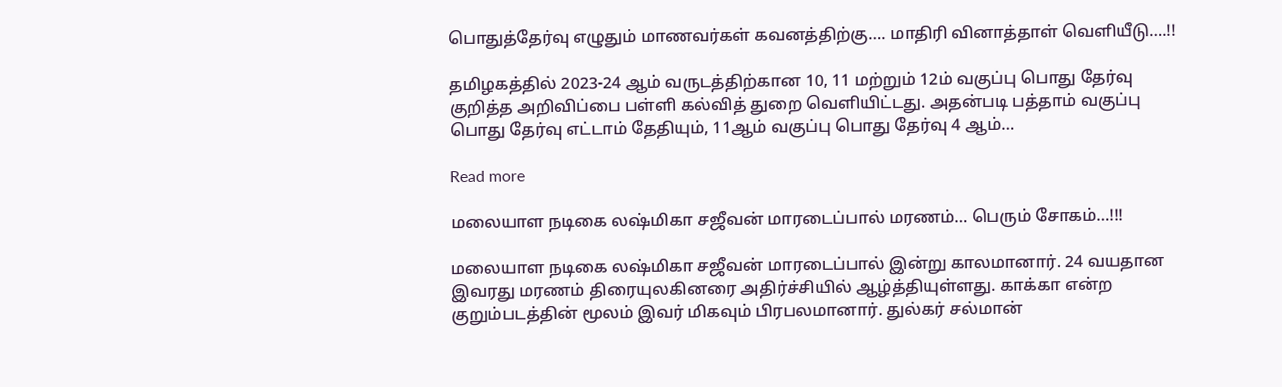பொதுத்தேர்வு எழுதும் மாணவர்கள் கவனத்திற்கு…. மாதிரி வினாத்தாள் வெளியீடு….!!

தமிழகத்தில் 2023-24 ஆம் வருடத்திற்கான 10, 11 மற்றும் 12ம் வகுப்பு பொது தேர்வு குறித்த அறிவிப்பை பள்ளி கல்வித் துறை வெளியிட்டது. அதன்படி பத்தாம் வகுப்பு பொது தேர்வு எட்டாம் தேதியும், 11ஆம் வகுப்பு பொது தேர்வு 4 ஆம்…

Read more

மலையாள நடிகை லஷ்மிகா சஜீவன் மாரடைப்பால் மரணம்… பெரும் சோகம்…!!!

மலையாள நடிகை லஷ்மிகா சஜீவன் மாரடைப்பால் இன்று காலமானார். 24 வயதான இவரது மரணம் திரையுலகினரை அதிர்ச்சியில் ஆழ்த்தியுள்ளது. காக்கா என்ற குறும்படத்தின் மூலம் இவர் மிகவும் பிரபலமானார். துல்கர் சல்மான்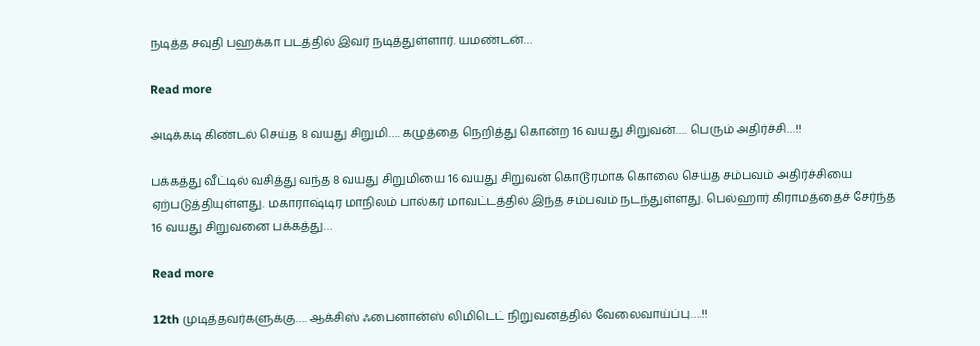நடித்த சவுதி பஹக்கா படத்தில் இவர் நடித்துள்ளார். யமண்டன்…

Read more

அடிக்கடி கிண்டல் செய்த 8 வயது சிறுமி…. கழுத்தை நெறித்து கொன்ற 16 வயது சிறுவன்…. பெரும் அதிர்ச்சி…!!

பக்கத்து வீட்டில் வசித்து வந்த 8 வயது சிறுமியை 16 வயது சிறுவன் கொடூரமாக கொலை செய்த சம்பவம் அதிர்ச்சியை ஏற்படுத்தியுள்ளது. மகாராஷ்டிர மாநிலம் பால்கர் மாவட்டத்தில் இந்த சம்பவம் நடந்துள்ளது. பெல்ஹார் கிராமத்தைச் சேர்ந்த 16 வயது சிறுவனை பக்கத்து…

Read more

12th முடித்தவர்களுக்கு…. ஆக்சிஸ் ஃபைனான்ஸ் லிமிடெட் நிறுவனத்தில் வேலைவாய்ப்பு….!!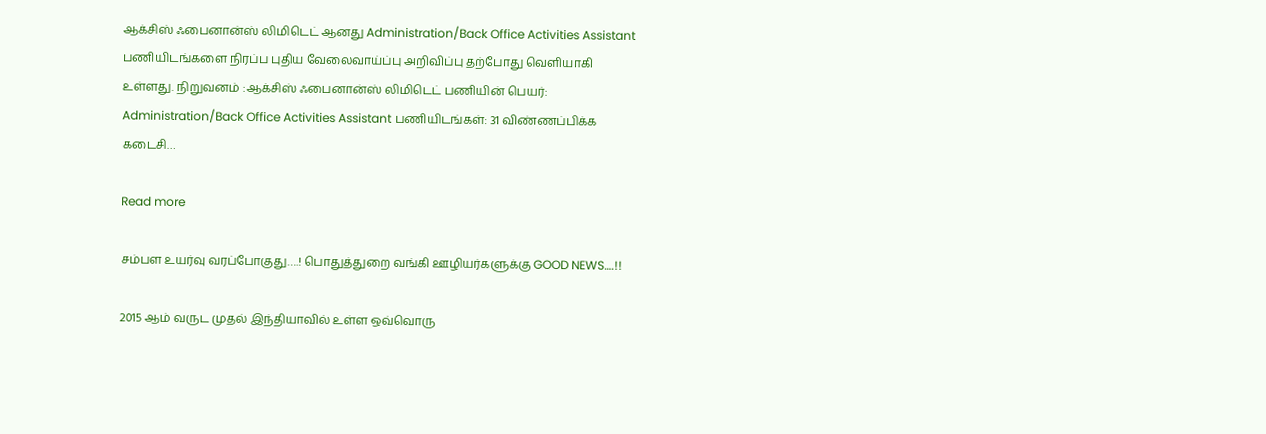ஆக்சிஸ் ஃபைனான்ஸ் லிமிடெட் ஆனது Administration/Back Office Activities Assistant பணியிடங்களை நிரப்ப புதிய வேலைவாய்ப்பு அறிவிப்பு தற்போது வெளியாகி உள்ளது. நிறுவனம் :ஆக்சிஸ் ஃபைனான்ஸ் லிமிடெட் பணியின் பெயர்: Administration/Back Office Activities Assistant பணியிடங்கள்: 31 விண்ணப்பிக்க கடைசி…

Read more

சம்பள உயர்வு வரப்போகுது….! பொதுத்துறை வங்கி ஊழியர்களுக்கு GOOD NEWS….!!

2015 ஆம் வருட முதல் இந்தியாவில் உள்ள ஒவ்வொரு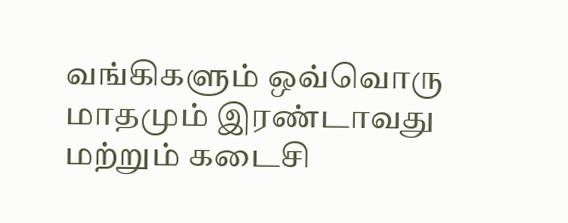வங்கிகளும் ஒவ்வொரு மாதமும் இரண்டாவது மற்றும் கடைசி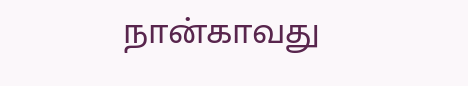நான்காவது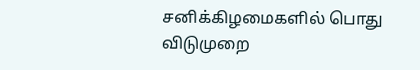சனிக்கிழமைகளில் பொது விடுமுறை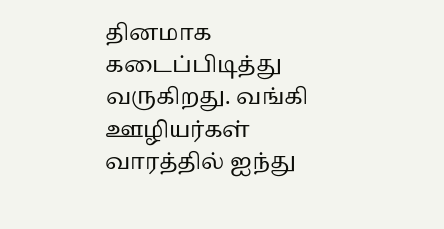தினமாக கடைப்பிடித்து வருகிறது. வங்கி ஊழியர்கள் வாரத்தில் ஐந்து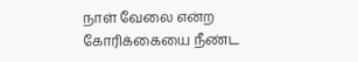நாள் வேலை என்ற கோரிக்கையை நீண்ட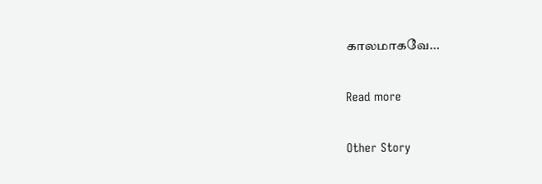காலமாகவே…

Read more

Other Story